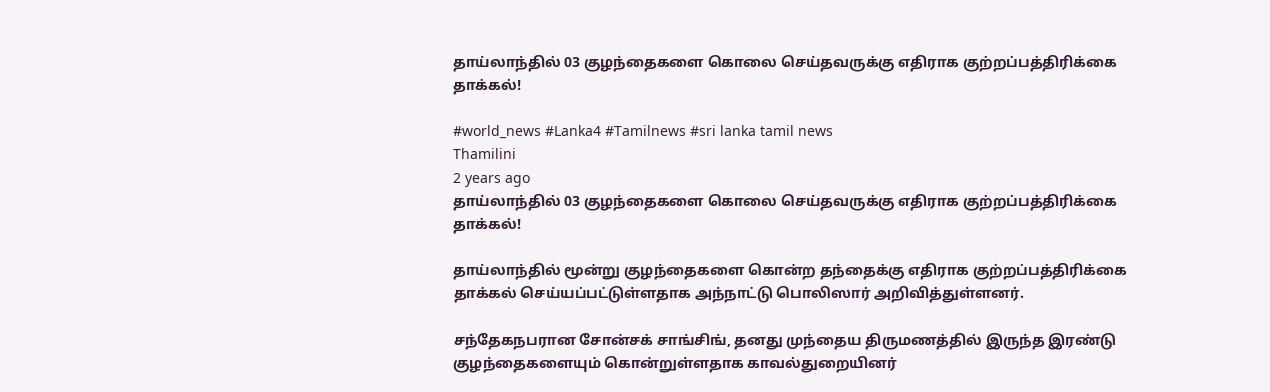தாய்லாந்தில் 03 குழந்தைகளை கொலை செய்தவருக்கு எதிராக குற்றப்பத்திரிக்கை தாக்கல்!

#world_news #Lanka4 #Tamilnews #sri lanka tamil news
Thamilini
2 years ago
தாய்லாந்தில் 03 குழந்தைகளை கொலை செய்தவருக்கு எதிராக குற்றப்பத்திரிக்கை தாக்கல்!

தாய்லாந்தில் மூன்று குழந்தைகளை கொன்ற தந்தைக்கு எதிராக குற்றப்பத்திரிக்கை தாக்கல் செய்யப்பட்டுள்ளதாக அந்நாட்டு பொலிஸார் அறிவித்துள்ளனர்.

சந்தேகநபரான சோன்சக் சாங்சிங், தனது முந்தைய திருமணத்தில் இருந்த இரண்டு குழந்தைகளையும் கொன்றுள்ளதாக காவல்துறையினர்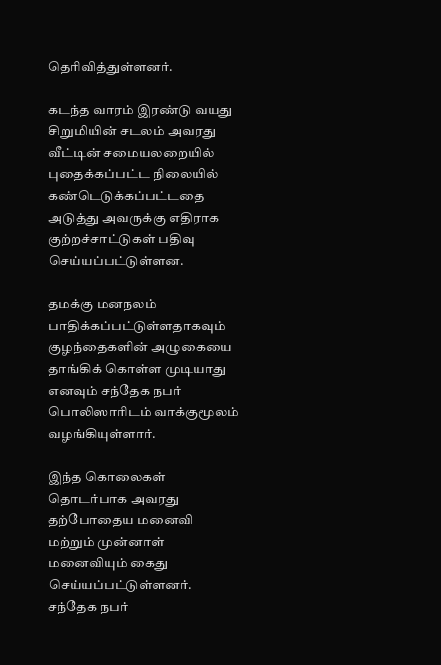தெரிவித்துள்ளனர்.

கடந்த வாரம் இரண்டு வயது சிறுமியின் சடலம் அவரது வீட்டின் சமையலறையில் புதைக்கப்பட்ட நிலையில் கண்டெடுக்கப்பட்டதை அடுத்து அவருக்கு எதிராக குற்றச்சாட்டுகள் பதிவு செய்யப்பட்டுள்ளன.

தமக்கு மனநலம் பாதிக்கப்பட்டுள்ளதாகவும் குழந்தைகளின் அழுகையை தாங்கிக் கொள்ள முடியாது எனவும் சந்தேக நபர் பொலிஸாரிடம் வாக்குமூலம் வழங்கியுள்ளார்.

இந்த கொலைகள் தொடர்பாக அவரது தற்போதைய மனைவி மற்றும் முன்னாள் மனைவியும் கைது செய்யப்பட்டுள்ளனர். சந்தேக நபர்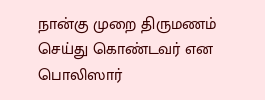நான்கு முறை திருமணம் செய்து கொண்டவர் என பொலிஸார்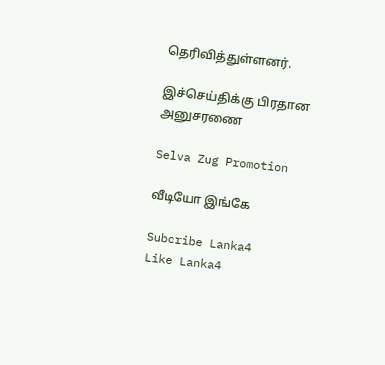தெரிவித்துள்ளனர்.

இச்செய்திக்கு பிரதான அனுசரணை

Selva Zug Promotion

வீடியோ இங்கே

Subcribe Lanka4
Like Lanka4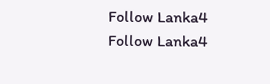Follow Lanka4
Follow Lanka4